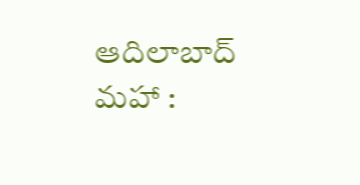ఆదిలాబాద్ మహా :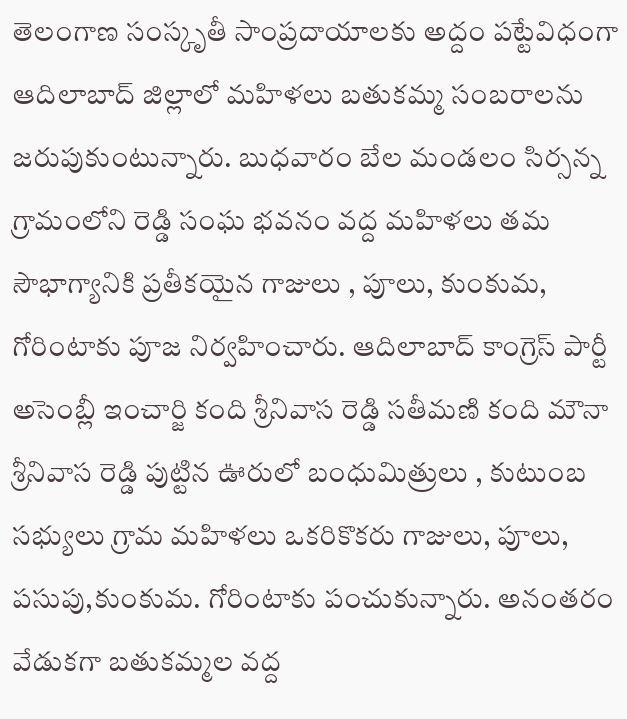తెలంగాణ సంస్కృతీ సాంప్రదాయాలకు అద్దం పట్టేవిధంగా ఆదిలాబాద్ జిల్లాలో మహిళలు బతుకమ్మ సంబరాలను జరుపుకుంటున్నారు. బుధవారం బేల మండలం సిర్సన్న గ్రామంలోని రెడ్డి సంఘ భవనం వద్ద మహిళలు తమ సౌభాగ్యానికి ప్రతీకయైన గాజులు , పూలు, కుంకుమ, గోరింటాకు పూజ నిర్వహించారు. ఆదిలాబాద్ కాంగ్రెస్ పార్టీ అసెంబ్లీ ఇంచార్జి కంది శ్రీనివాస రెడ్డి సతీమణి కంది మౌనా శ్రీనివాస రెడ్డి పుట్టిన ఊరులో బంధుమిత్రులు , కుటుంబ సభ్యులు గ్రామ మహిళలు ఒకరికొకరు గాజులు, పూలు, పసుపు,కుంకుమ. గోరింటాకు పంచుకున్నారు. అనంతరం వేడుకగా బతుకమ్మల వద్ద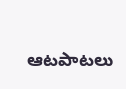ఆటపాటలు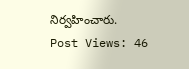నిర్వహించారు.
Post Views: 46